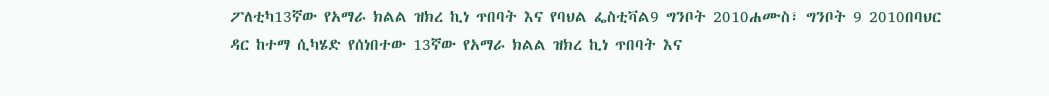ፖለቲካ13ኛው የአማራ ክልል ዝክረ ኪነ ጥበባት እና የባህል ፌስቲቫል9 ግንቦት 2010ሐሙስ፣ ግንቦት 9 2010በባህር ዳር ከተማ ሲካሄድ የሰነበተው 13ኛው የአማራ ክልል ዝክረ ኪነ ጥበባት እና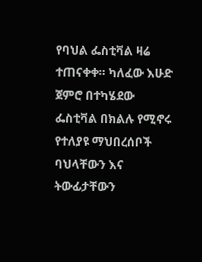የባህል ፌስቲቫል ዛሬ ተጠናቀቀ። ካለፈው እሁድ ጀምሮ በተካሄደው ፌስቲቫል በክልሉ የሚኖሩ የተለያዩ ማህበረሰቦች ባህላቸውን እና ትውፊታቸውን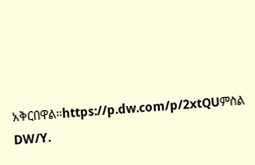አቅርበዋል።https://p.dw.com/p/2xtQUምስል DW/Y.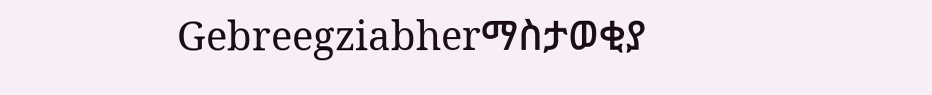Gebreegziabherማስታወቂያ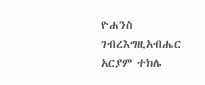ዮሐንስ ገብረእግዚአብሔር አርያም ተክሌ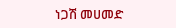ነጋሽ መሀመድ